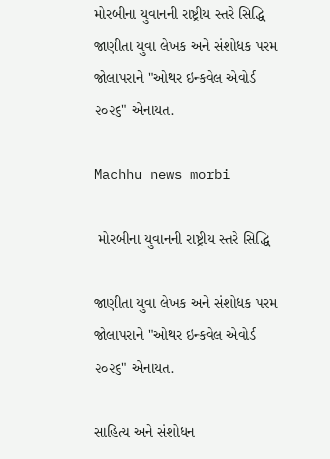મોરબીના યુવાનની રાષ્ટ્રીય સ્તરે સિદ્ધિ જાણીતા યુવા લેખક અને સંશોધક પરમ જોલાપરાને "ઓથર ઇન્કવેલ એવોર્ડ ૨૦૨૬" એનાયત.

Machhu news morbi

 મોરબીના યુવાનની રાષ્ટ્રીય સ્તરે સિદ્ધિ

જાણીતા યુવા લેખક અને સંશોધક પરમ જોલાપરાને "ઓથર ઇન્કવેલ એવોર્ડ ૨૦૨૬" એનાયત.

સાહિત્ય અને સંશોધન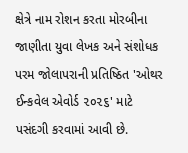ક્ષેત્રે નામ રોશન કરતા મોરબીના જાણીતા યુવા લેખક અને સંશોધક પરમ જોલાપરાની પ્રતિષ્ઠિત 'ઓથર ઈન્કવેલ એવોર્ડ ૨૦૨૬' માટે પસંદગી કરવામાં આવી છે.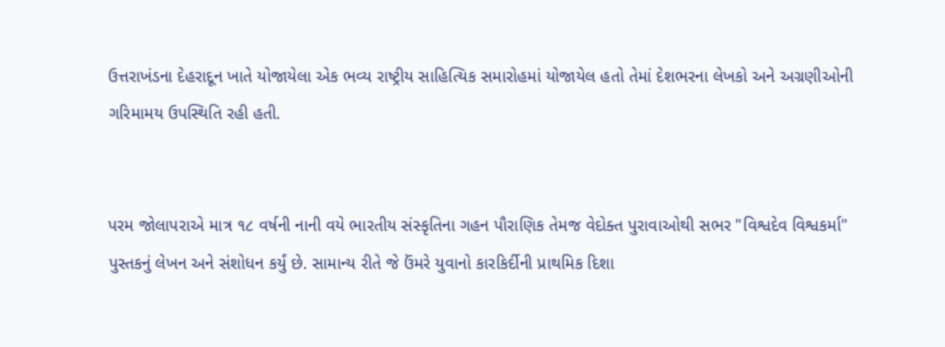ઉત્તરાખંડના દેહરાદૂન ખાતે યોજાયેલા એક ભવ્ય રાષ્ટ્રીય સાહિત્યિક સમારોહમાં યોજાયેલ હતો તેમાં દેશભરના લેખકો અને અગ્રણીઓની ગરિમામય ઉપસ્થિતિ રહી હતી.


પરમ જોલાપરાએ માત્ર ૧૮ વર્ષની નાની વયે ભારતીય સંસ્કૃતિના ગહન પૌરાણિક તેમજ વેદોક્ત પુરાવાઓથી સભર "વિશ્વદેવ વિશ્વકર્મા" પુસ્તકનું લેખન અને સંશોધન કર્યું છે. સામાન્ય રીતે જે ઉંમરે યુવાનો કારકિર્દીની પ્રાથમિક દિશા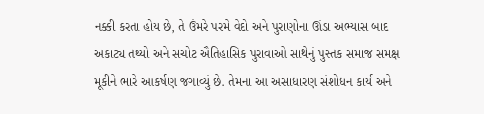નક્કી કરતા હોય છે, તે ઉંમરે પરમે વેદો અને પુરાણોના ઊંડા અભ્યાસ બાદ અકાટ્ય તથ્યો અને સચોટ ઐતિહાસિક પુરાવાઓ સાથેનું પુસ્તક સમાજ સમક્ષ મૂકીને ભારે આકર્ષણ જગાવ્યું છે. તેમના આ અસાધારણ સંશોધન કાર્ય અને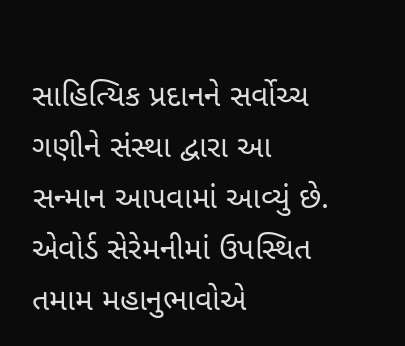સાહિત્યિક પ્રદાનને સર્વોચ્ચ ગણીને સંસ્થા દ્વારા આ સન્માન આપવામાં આવ્યું છે. એવોર્ડ સેરેમનીમાં ઉપસ્થિત તમામ મહાનુભાવોએ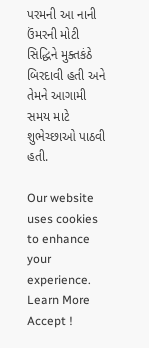પરમની આ નાની ઉંમરની મોટી સિદ્ધિને મુક્તકંઠે બિરદાવી હતી અને તેમને આગામી સમય માટે શુભેચ્છાઓ પાઠવી હતી.

Our website uses cookies to enhance your experience. Learn More
Accept !